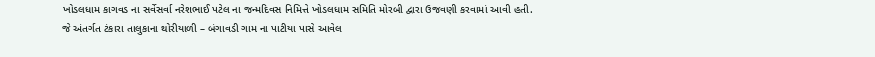ખોડલધામ કાગવડ ના સર્વેસર્વા નરેશભાઈ પટેલ ના જન્મદિવસ નિમિત્તે ખોડલધામ સમિતિ મોરબી દ્વારા ઉજવણી કરવામાં આવી હતી. જે અંતર્ગત ટંકારા તાલુકાના થોરીયાળી – બંગાવડી ગામ ના પાટીયા પાસે આવેલ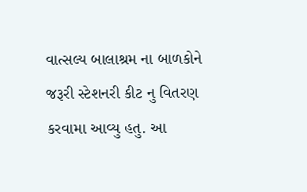વાત્સલ્ય બાલાશ્રમ ના બાળકોને જરૂરી સ્ટેશનરી કીટ નુ વિતરણ કરવામા આવ્યુ હતુ. આ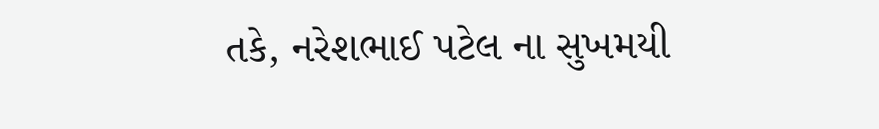તકે, નરેશભાઈ પટેલ ના સુખમયી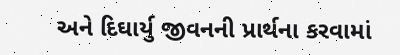અને દિઘાર્યુ જીવનની પ્રાર્થના કરવામાં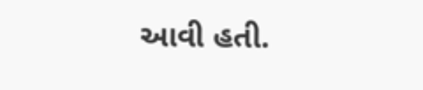આવી હતી.